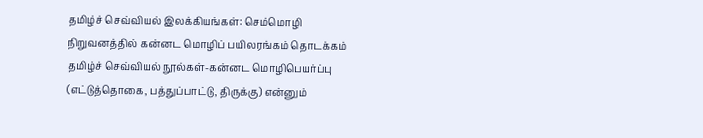தமிழ்ச் செவ்வியல் இலக்கியங்கள்: செம்மொழி நிறுவனத்தில் கன்னட மொழிப் பயிலரங்கம் தொடக்கம்
தமிழ்ச் செவ்வியல் நூல்கள்-கன்னட மொழிபெயர்ப்பு (எட்டுத்தொகை, பத்துப்பாட்டு, திருக்கு) என்னும்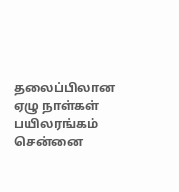தலைப்பிலான ஏழு நாள்கள் பயிலரங்கம் சென்னை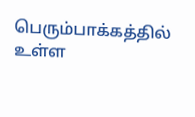பெரும்பாக்கத்தில் உள்ள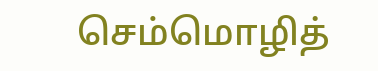செம்மொழித்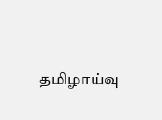தமிழாய்வு